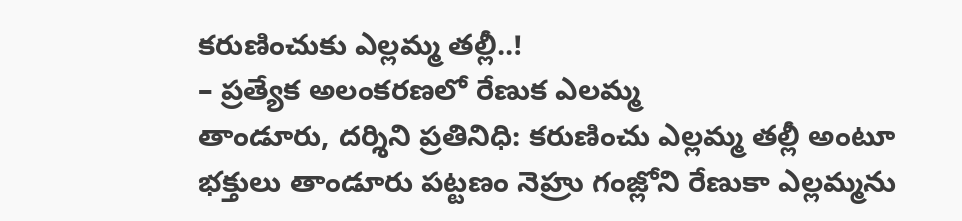కరుణించుకు ఎల్లమ్మ తల్లీ..!
– ప్రత్యేక అలంకరణలో రేణుక ఎలమ్మ
తాండూరు, దర్శిని ప్రతినిధి: కరుణించు ఎల్లమ్మ తల్లీ అంటూ భక్తులు తాండూరు పట్టణం నెహ్రు గంజ్లోని రేణుకా ఎల్లమ్మను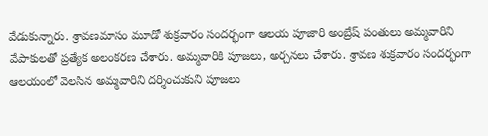వేడుకున్నారు. శ్రావణమాసం మూడో శుక్రవారం సందర్భంగా ఆలయ పూజారి అంబ్రేష్ పంతులు అమ్మవారిని వేపాకులతో ప్రత్యేక అలంకరణ చేశారు. అమ్మవారికి పూజలు, అర్చనలు చేశారు. శ్రావణ శుక్రవారం సందర్భంగా ఆలయంలో వెలసిన అమ్మవారిని దర్శించుకుని పూజలు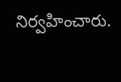నిర్వహించారు.